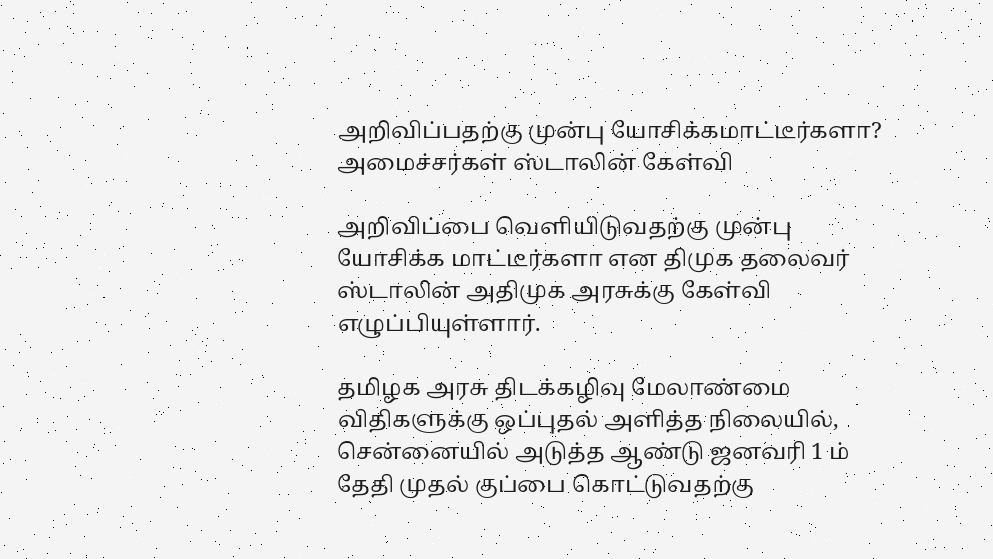அறிவிப்பதற்கு முன்பு யோசிக்கமாட்டீர்களா? அமைச்சர்கள் ஸ்டாலின் கேள்வி

அறிவிப்பை வெளியிடுவதற்கு முன்பு யோசிக்க மாட்டீர்களா என திமுக தலைவர் ஸ்டாலின் அதிமுக அரசுக்கு கேள்வி எழுப்பியுள்ளார்.

தமிழக அரசு திடக்கழிவு மேலாண்மை விதிகளுக்கு ஒப்புதல் அளித்த நிலையில், சென்னையில் அடுத்த ஆண்டு ஜனவரி 1 ம் தேதி முதல் குப்பை கொட்டுவதற்கு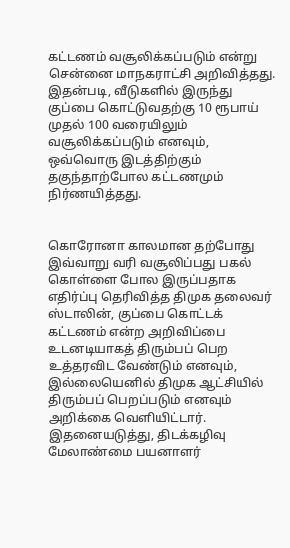கட்டணம் வசூலிக்கப்படும் என்று சென்னை மாநகராட்சி அறிவித்தது. இதன்படி, வீடுகளில் இருந்து குப்பை கொட்டுவதற்கு 10 ரூபாய் முதல் 100 வரையிலும் வசூலிக்கப்படும் எனவும், ஒவ்வொரு இடத்திற்கும் தகுந்தாற்போல கட்டணமும் நிர்ணயித்தது.


கொரோனா காலமான தற்போது இவ்வாறு வரி வசூலிப்பது பகல் கொள்ளை போல இருப்பதாக எதிர்ப்பு தெரிவித்த திமுக தலைவர் ஸ்டாலின், குப்பை கொட்டக் கட்டணம் என்ற அறிவிப்பை உடனடியாகத் திரும்பப் பெற உத்தரவிட வேண்டும் எனவும், இல்லையெனில் திமுக ஆட்சியில் திரும்பப் பெறப்படும் எனவும் அறிக்கை வெளியிட்டார். இதனையடுத்து, திடக்கழிவு மேலாண்மை பயனாளர்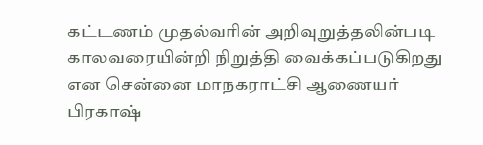கட்டணம் முதல்வரின் அறிவுறுத்தலின்படி காலவரையின்றி நிறுத்தி வைக்கப்படுகிறது என சென்னை மாநகராட்சி ஆணையர் பிரகாஷ்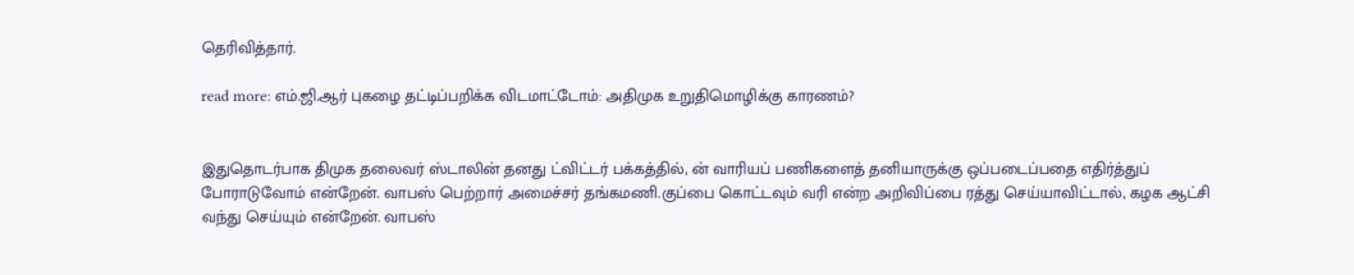தெரிவித்தார்.

read more: எம்.ஜி.ஆர் புகழை தட்டிப்பறிக்க விடமாட்டோம்: அதிமுக உறுதிமொழிக்கு காரணம்?


இதுதொடர்பாக திமுக தலைவர் ஸ்டாலின் தனது ட்விட்டர் பக்கத்தில், ன் வாரியப் பணிகளைத் தனியாருக்கு ஒப்படைப்பதை எதிர்த்துப் போராடுவோம் என்றேன். வாபஸ் பெற்றார் அமைச்சர் தங்கமணி.குப்பை கொட்டவும் வரி என்ற அறிவிப்பை ரத்து செய்யாவிட்டால், கழக ஆட்சி வந்து செய்யும் என்றேன். வாபஸ்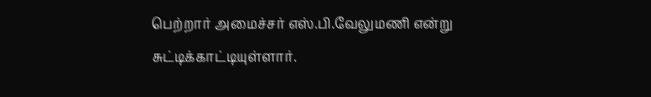பெற்றார் அமைச்சர் எஸ்.பி.வேலுமணி என்று சுட்டிக்காட்டியுள்ளார்.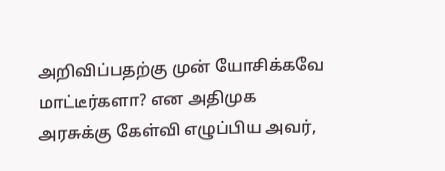அறிவிப்பதற்கு முன் யோசிக்கவே மாட்டீர்களா? என அதிமுக அரசுக்கு கேள்வி எழுப்பிய அவர்,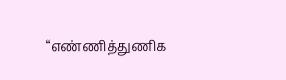“எண்ணித்துணிக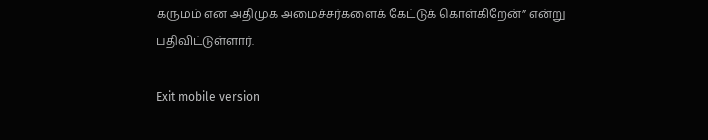கருமம் என அதிமுக அமைச்சர்களைக் கேட்டுக் கொள்கிறேன்” என்று பதிவிட்டுள்ளார்.

Exit mobile version